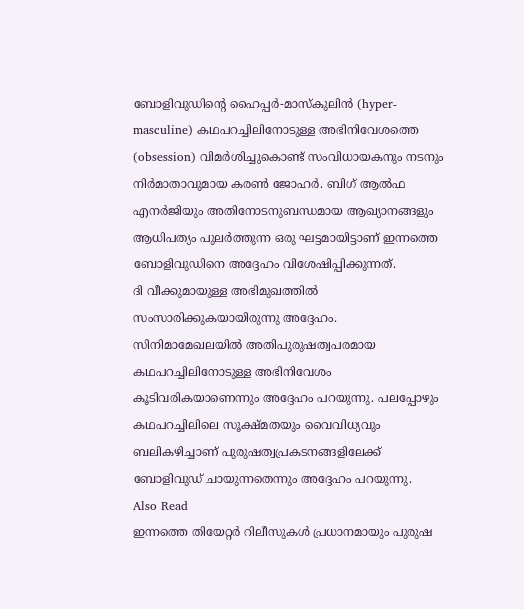ബോളിവുഡിന്റെ ഹൈപ്പർ-മാസ്കുലിൻ (hyper-masculine) കഥപറച്ചിലിനോടുള്ള അഭിനിവേശത്തെ (obsession) വിമർശിച്ചുകൊണ്ട് സംവിധായകനും നടനും നിർമാതാവുമായ കരൺ ജോഹർ. ബിഗ് ആൽഫ എനർജിയും അതിനോടനുബന്ധമായ ആഖ്യാനങ്ങളും ആധിപത്യം പുലർത്തുന്ന ഒരു ഘട്ടമായിട്ടാണ് ഇന്നത്തെ ബോളിവുഡിനെ അദ്ദേഹം വിശേഷിപ്പിക്കുന്നത്.
ദി വീക്കുമായുള്ള അഭിമുഖത്തിൽ സംസാരിക്കുകയായിരുന്നു അദ്ദേഹം. സിനിമാമേഖലയിൽ അതിപുരുഷത്വപരമായ കഥപറച്ചിലിനോടുള്ള അഭിനിവേശം കൂടിവരികയാണെന്നും അദ്ദേഹം പറയുന്നു. പലപ്പോഴും കഥപറച്ചിലിലെ സൂക്ഷ്മതയും വൈവിധ്യവും ബലികഴിച്ചാണ് പുരുഷത്വപ്രകടനങ്ങളിലേക്ക് ബോളിവുഡ് ചായുന്നതെന്നും അദ്ദേഹം പറയുന്നു.
Also Read
ഇന്നത്തെ തിയേറ്റർ റിലീസുകൾ പ്രധാനമായും പുരുഷ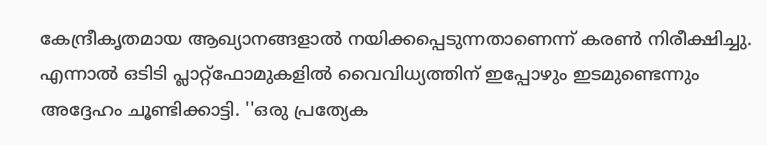കേന്ദ്രീകൃതമായ ആഖ്യാനങ്ങളാൽ നയിക്കപ്പെടുന്നതാണെന്ന് കരൺ നിരീക്ഷിച്ചു. എന്നാൽ ഒടിടി പ്ലാറ്റ്ഫോമുകളിൽ വൈവിധ്യത്തിന് ഇപ്പോഴും ഇടമുണ്ടെന്നും അദ്ദേഹം ചൂണ്ടിക്കാട്ടി. ''ഒരു പ്രത്യേക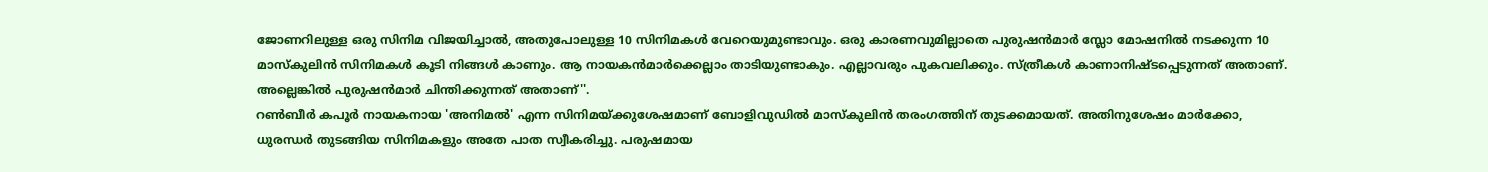ജോണറിലുള്ള ഒരു സിനിമ വിജയിച്ചാൽ, അതുപോലുള്ള 10 സിനിമകൾ വേറെയുമുണ്ടാവും. ഒരു കാരണവുമില്ലാതെ പുരുഷൻമാർ സ്ലോ മോഷനിൽ നടക്കുന്ന 10 മാസ്കുലിൻ സിനിമകൾ കൂടി നിങ്ങൾ കാണും. ആ നായകൻമാർക്കെല്ലാം താടിയുണ്ടാകും. എല്ലാവരും പുകവലിക്കും. സ്ത്രീകൾ കാണാനിഷ്ടപ്പെടുന്നത് അതാണ്. അല്ലെങ്കിൽ പുരുഷൻമാർ ചിന്തിക്കുന്നത് അതാണ്''.
റൺബീർ കപൂർ നായകനായ 'അനിമൽ' എന്ന സിനിമയ്ക്കുശേഷമാണ് ബോളിവുഡിൽ മാസ്കുലിൻ തരംഗത്തിന് തുടക്കമായത്. അതിനുശേഷം മാർക്കോ, ധുരന്ധർ തുടങ്ങിയ സിനിമകളും അതേ പാത സ്വീകരിച്ചു. പരുഷമായ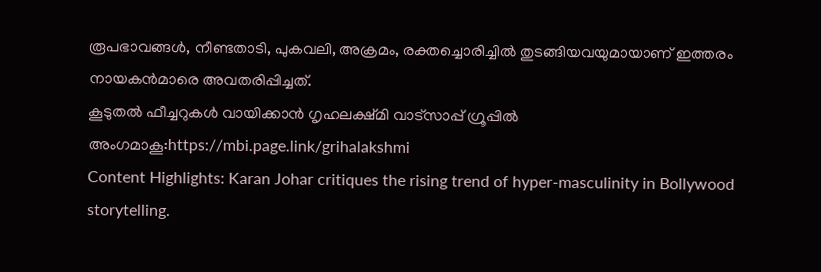രൂപഭാവങ്ങൾ, നീണ്ടതാടി, പുകവലി, അക്രമം, രക്തച്ചൊരിച്ചിൽ തുടങ്ങിയവയുമായാണ് ഇത്തരം നായകൻമാരെ അവതരിപ്പിച്ചത്.
കൂടുതൽ ഫീച്ചറുകൾ വായിക്കാൻ ഗൃഹലക്ഷ്മി വാട്സാപ്പ് ഗ്രൂപ്പിൽ അംഗമാകൂ:https://mbi.page.link/grihalakshmi
Content Highlights: Karan Johar critiques the rising trend of hyper-masculinity in Bollywood storytelling.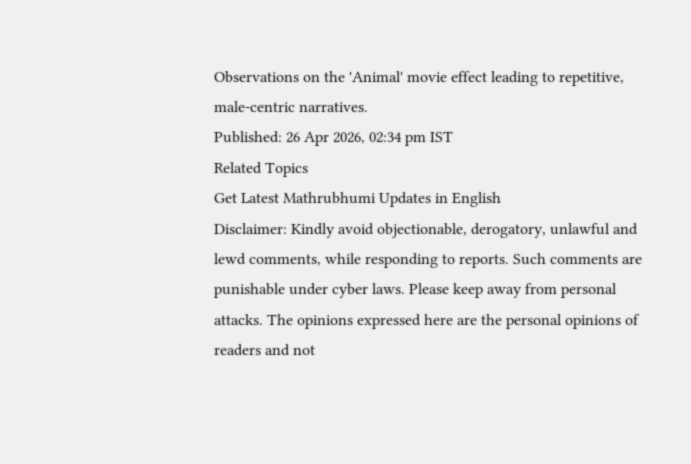Observations on the 'Animal' movie effect leading to repetitive, male-centric narratives.
Published: 26 Apr 2026, 02:34 pm IST
Related Topics
Get Latest Mathrubhumi Updates in English
Disclaimer: Kindly avoid objectionable, derogatory, unlawful and lewd comments, while responding to reports. Such comments are punishable under cyber laws. Please keep away from personal attacks. The opinions expressed here are the personal opinions of readers and not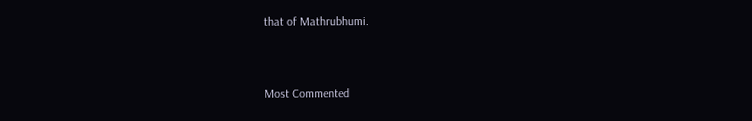that of Mathrubhumi.



Most Commented